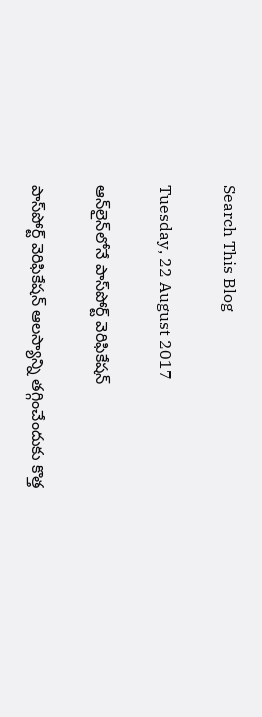Search This Blog

Tuesday, 22 August 2017

ఆన్‌లైన్‌లోనే పాస్‌పోర్ట్‌ వెరిఫికేషన్‌

పాస్‌పోర్ట్‌ వెరిఫికేషన్‌ ఆలస్యాన్ని తగ్గించేందుకు కొత్త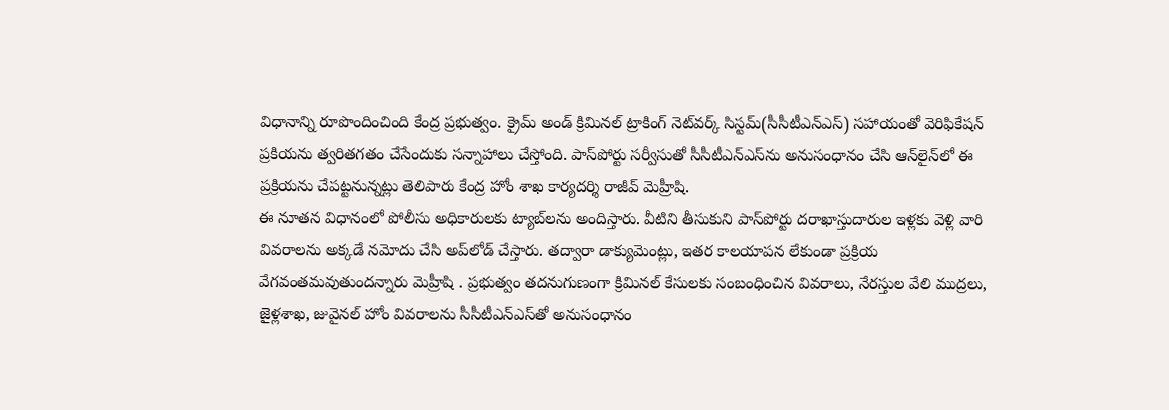విధానాన్ని రూపొందించింది కేంద్ర ప్రభుత్వం. క్రైమ్‌ అండ్‌ క్రిమినల్‌ ట్రాకింగ్‌ నెట్‌వర్క్‌ సిస్టమ్‌(సీసీటీఎన్‌ఎస్‌) సహాయంతో వెరిఫికేషన్‌ ప్రకియను త్వరితగతం చేసేందుకు సన్నాహాలు చేస్తోంది. పాస్‌పోర్టు సర్వీసుతో సీసీటీఎన్‌ఎస్‌ను అనుసంధానం చేసి ఆన్‌లైన్‌లో ఈ ప్రక్రియను చేపట్టనున్నట్లు తెలిపారు కేంద్ర హోం శాఖ కార్యదర్శి రాజీవ్‌ మెహ్రీషి.
ఈ నూతన విధానంలో పోలీసు అధికారులకు ట్యాబ్‌లను అందిస్తారు. వీటిని తీసుకుని పాస్‌పోర్టు దరాఖాస్తుదారుల ఇళ్లకు వెళ్లి వారి వివరాలను అక్కడే నమోదు చేసి అప్‌లోడ్‌ చేస్తారు. తద్వారా డాక్యుమెంట్లు, ఇతర కాలయాపన లేకుండా ప్రక్రియ వేగవంతమవుతుందన్నారు మెహ్రీషి . ప్రభుత్వం తదనుగుణంగా క్రిమినల్‌ కేసులకు సంబంధించిన వివరాలు, నేరస్తుల వేలి ముద్రలు, జైళ్లశాఖ, జువైనల్‌ హోం వివరాలను సీసీటీఎన్‌ఎస్‌తో అనుసంధానం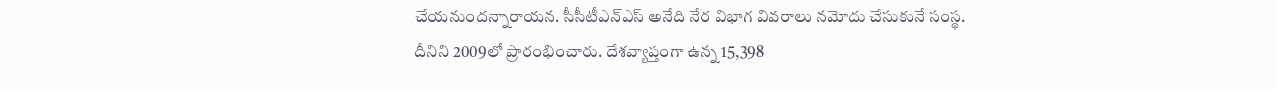చేయనుందన్నారాయన. సీసీటీఎన్‌ఎస్‌ అనేది నేర విభాగ వివరాలు నమోదు చేసుకునే సంస్థ. దీనిని 2009లో ప్రారంభించారు. దేశవ్యాప్తంగా ఉన్న 15,398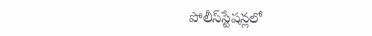పోలీస్‌స్టేషన్లలో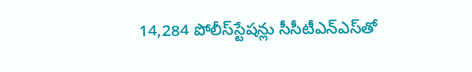14,284 పోలీస్‌స్టేషన్లు సీసీటీఎన్‌ఎస్‌తో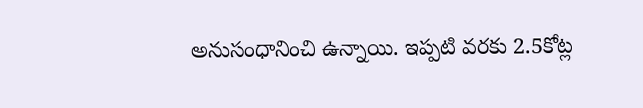అనుసంధానించి ఉన్నాయి. ఇప్పటి వరకు 2.5కోట్ల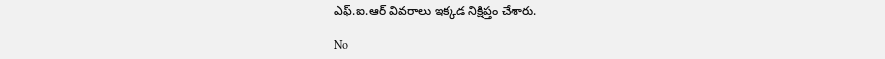ఎఫ్‌.ఐ.ఆర్‌ వివరాలు ఇక్కడ నిక్షిప్తం చేశారు.

No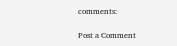comments:

Post a Comment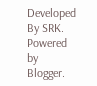Developed By SRK. Powered by Blogger.